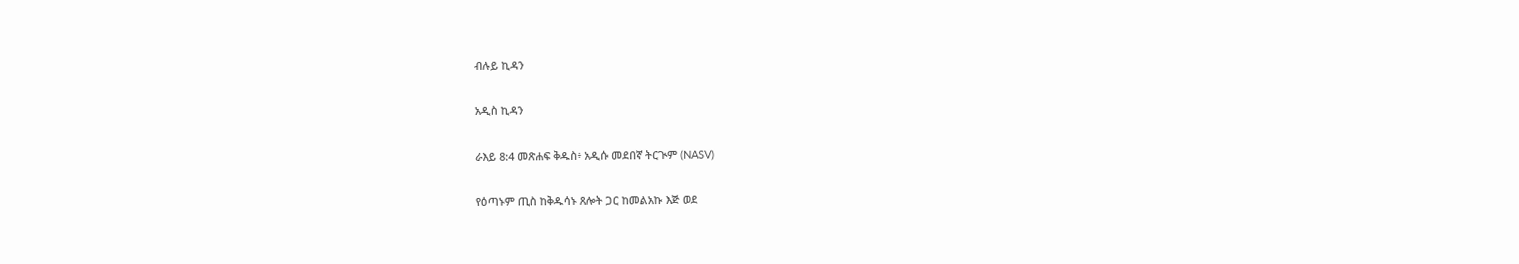ብሉይ ኪዳን

አዲስ ኪዳን

ራእይ 8:4 መጽሐፍ ቅዱስ፥ አዲሱ መደበኛ ትርጒም (NASV)

የዕጣኑም ጢስ ከቅዱሳኑ ጸሎት ጋር ከመልአኩ እጅ ወደ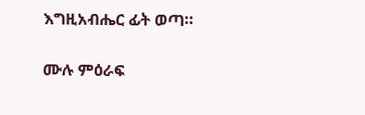እግዚአብሔር ፊት ወጣ።

ሙሉ ምዕራፍ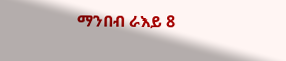ማንበብ ራእይ 8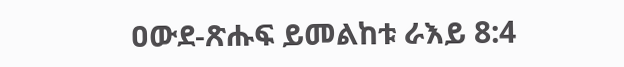ዐውደ-ጽሑፍ ይመልከቱ ራእይ 8:4